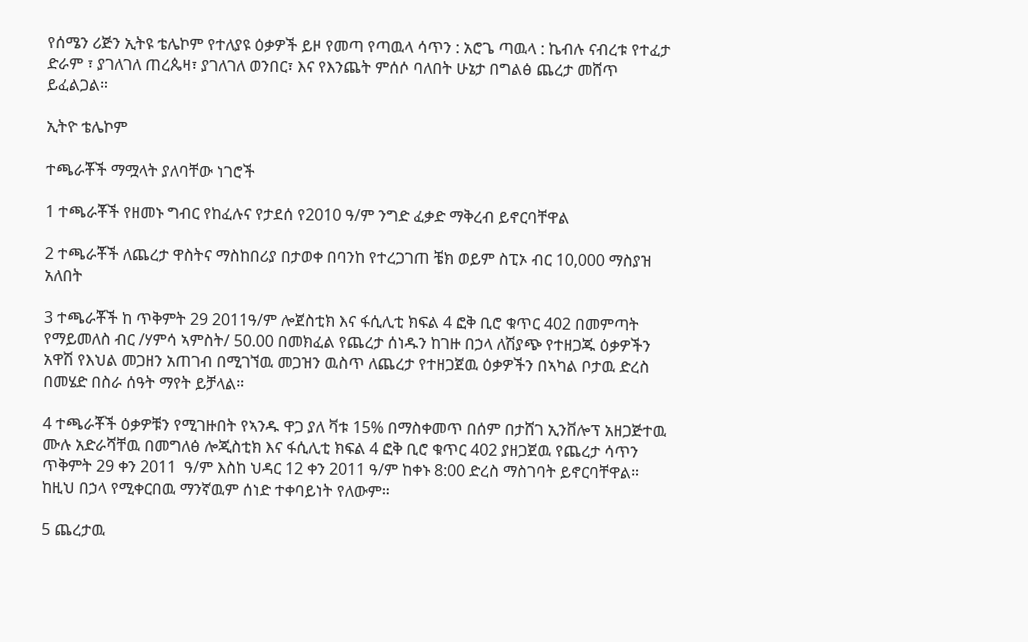የሰሜን ሪጅን ኢትዩ ቴሌኮም የተለያዩ ዕቃዎች ይዞ የመጣ የጣዉላ ሳጥን : አሮጌ ጣዉላ : ኬብሉ ናብረቱ የተፈታ ድራም ፣ ያገለገለ ጠረጴዛ፣ ያገለገለ ወንበር፣ እና የእንጨት ምሰሶ ባለበት ሁኔታ በግልፅ ጨረታ መሸጥ ይፈልጋል።

ኢትዮ ቴሌኮም

ተጫራቾች ማሟላት ያለባቸው ነገሮች

1 ተጫራቾች የዘመኑ ግብር የከፈሉና የታደሰ የ2010 ዓ/ም ንግድ ፈቃድ ማቅረብ ይኖርባቸዋል

2 ተጫራቾች ለጨረታ ዋስትና ማስከበሪያ በታወቀ በባንከ የተረጋገጠ ቼክ ወይም ስፒኦ ብር 10,000 ማስያዝ አለበት

3 ተጫራቾች ከ ጥቅምት 29 2011ዓ/ም ሎጀስቲክ እና ፋሲሊቲ ክፍል 4 ፎቅ ቢሮ ቁጥር 402 በመምጣት የማይመለስ ብር /ሃምሳ ኣምስት/ 50.00 በመክፈል የጨረታ ሰነዱን ከገዙ በኃላ ለሽያጭ የተዘጋጁ ዕቃዎችን አዋሽ የእህል መጋዘን አጠገብ በሚገኘዉ መጋዝን ዉስጥ ለጨረታ የተዘጋጀዉ ዕቃዎችን በኣካል ቦታዉ ድረስ በመሄድ በስራ ሰዓት ማየት ይቻላል።

4 ተጫራቾች ዕቃዎቹን የሚገዙበት የኣንዱ ዋጋ ያለ ቫቱ 15% በማስቀመጥ በሰም በታሸገ ኢንቨሎፕ አዘጋጅተዉ ሙሉ አድራሻቸዉ በመግለፅ ሎጂስቲክ እና ፋሲሊቲ ክፍል 4 ፎቅ ቢሮ ቁጥር 402 ያዘጋጀዉ የጨረታ ሳጥን ጥቅምት 29 ቀን 2011  ዓ/ም እስከ ህዳር 12 ቀን 2011 ዓ/ም ከቀኑ 8:00 ድረስ ማስገባት ይኖርባቸዋል። ከዚህ በኃላ የሚቀርበዉ ማንኛዉም ሰነድ ተቀባይነት የለውም።

5 ጨረታዉ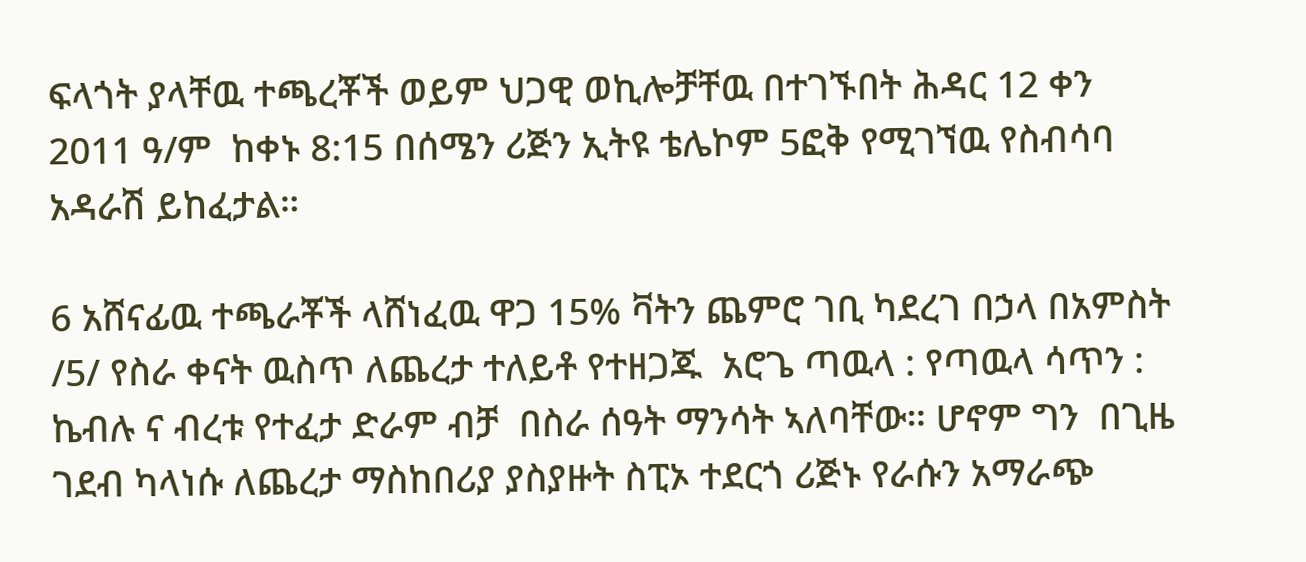ፍላጎት ያላቸዉ ተጫረቾች ወይም ህጋዊ ወኪሎቻቸዉ በተገኙበት ሕዳር 12 ቀን 2011 ዓ/ም  ከቀኑ 8:15 በሰሜን ሪጅን ኢትዩ ቴሌኮም 5ፎቅ የሚገኘዉ የስብሳባ አዳራሽ ይከፈታል።

6 አሸናፊዉ ተጫራቾች ላሸነፈዉ ዋጋ 15% ቫትን ጨምሮ ገቢ ካደረገ በኃላ በአምስት /5/ የስራ ቀናት ዉስጥ ለጨረታ ተለይቶ የተዘጋጁ  አሮጌ ጣዉላ : የጣዉላ ሳጥን :  ኬብሉ ና ብረቱ የተፈታ ድራም ብቻ  በስራ ሰዓት ማንሳት ኣለባቸው። ሆኖም ግን  በጊዜ ገደብ ካላነሱ ለጨረታ ማስከበሪያ ያስያዙት ስፒኦ ተደርጎ ሪጅኑ የራሱን አማራጭ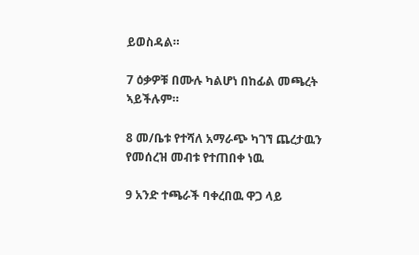ይወስዳል።

7 ዕቃዎቹ በሙሉ ካልሆነ በከፊል መጫረት ኣይችሉም።

8 መ/ቤቱ የተሻለ አማራጭ ካገኘ ጨረታዉን የመሰረዝ መብቱ የተጠበቀ ነዉ

9 አንድ ተጫራች ባቀረበዉ ዋጋ ላይ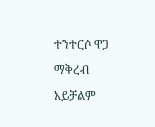ተንተርሶ ዋጋ ማቅረብ አይቻልም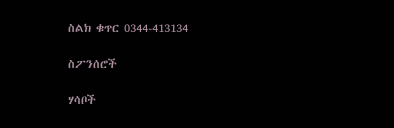ስልክ ቁጥር 0344-413134

ስፖንሰሮች

ሃሳቦች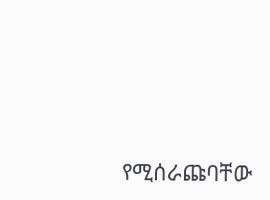የሚሰራጩባቸው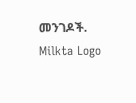መንገዶች.
Milkta Logo